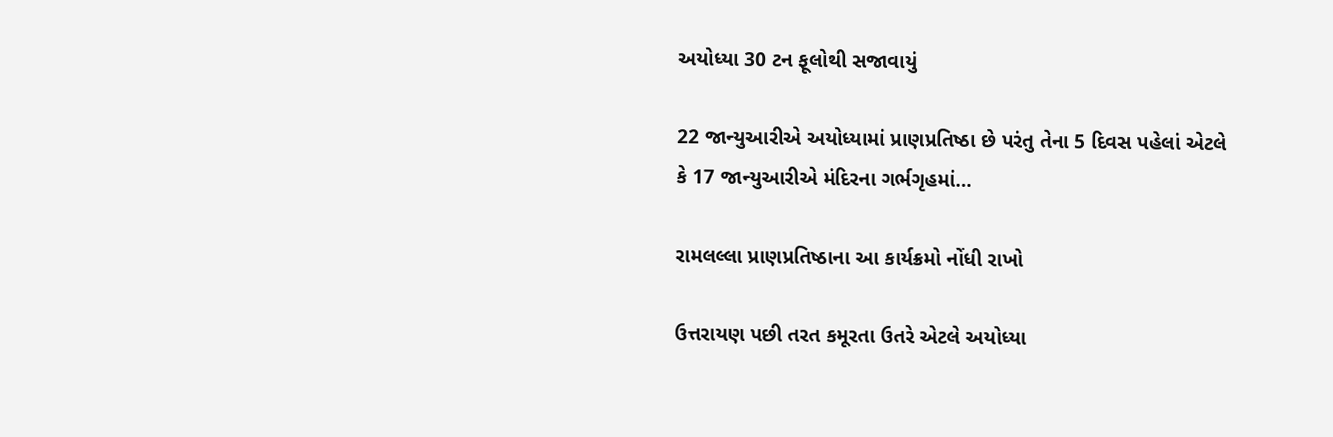અયોધ્યા 30 ટન ફૂલોથી સજાવાયું

22 જાન્યુઆરીએ અયોધ્યામાં પ્રાણપ્રતિષ્ઠા છે પરંતુ તેના 5 દિવસ પહેલાં એટલે કે 17 જાન્યુઆરીએ મંદિરના ગર્ભગૃહમાં…

રામલલ્લા પ્રાણપ્રતિષ્ઠાના આ કાર્યક્રમો નોંધી રાખો

ઉત્તરાયણ પછી તરત કમૂરતા ઉતરે એટલે અયોધ્યા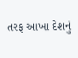તરફ આખા દેશનું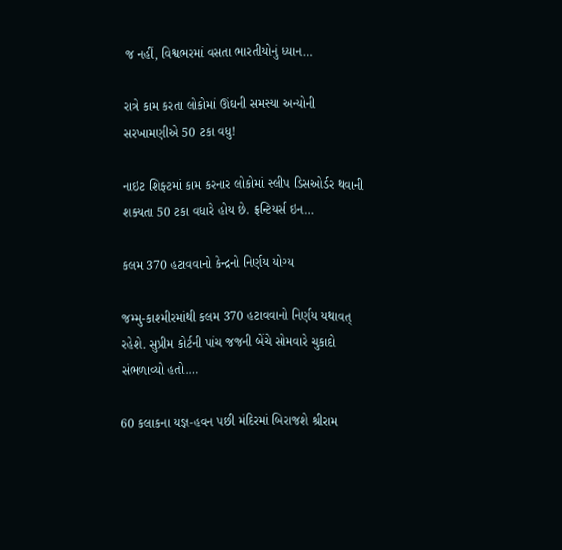જ નહીં, વિશ્વભરમાં વસતા ભારતીયોનું ધ્યાન…

રાત્રે કામ કરતા લોકોમાં ઊંઘની સમસ્યા અન્યોની સરખામણીએ 50 ટકા વધુ!

નાઇટ શિફ્ટમાં કામ કરનાર લોકોમાં સ્લીપ ડિસઓર્ડર થવાની શક્યતા 50 ટકા વધારે હોય છે. ફ્રન્ટિયર્સ ઇન…

કલમ 370 હટાવવાનો કેન્દ્રનો નિર્ણય યોગ્ય

જમ્મુ-કાશ્મીરમાંથી કલમ 370 હટાવવાનો નિર્ણય યથાવત્ રહેશે. સુપ્રીમ કોર્ટની પાંચ જજની બેંચે સોમવારે ચુકાદો સંભળાવ્યો હતો.…

60 કલાકના યજ્ઞ-હવન પછી મંદિરમાં બિરાજશે શ્રીરામ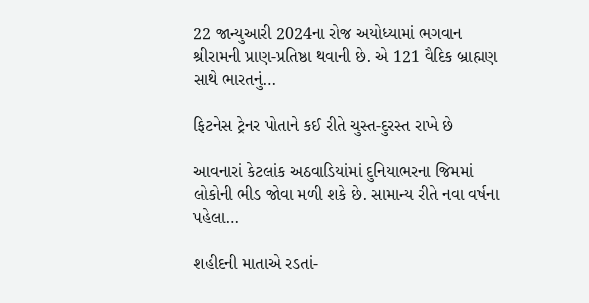22 જાન્યુઆરી 2024ના રોજ અયોધ્યામાં ભગવાન શ્રીરામની પ્રાણ-પ્રતિષ્ઠા થવાની છે. એ 121 વૈદિક બ્રાહ્મણ સાથે ભારતનું…

ફિટનેસ ટ્રેનર પોતાને કઈ રીતે ચુસ્ત-દુરસ્ત રાખે છે

આવનારાં કેટલાંક અઠવાડિયાંમાં દુનિયાભરના જિમમાં લોકોની ભીડ જોવા મળી શકે છે. સામાન્ય રીતે નવા વર્ષના પહેલા…

શહીદની માતાએ રડતાં-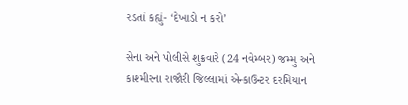રડતાં કહ્યું- ‘દેખાડો ન કરો’

સેના અને પોલીસે શુક્રવારે (24 નવેમ્બર) જમ્મુ અને કાશ્મીરના રાજૌરી જિલ્લામાં એન્કાઉન્ટર દરમિયાન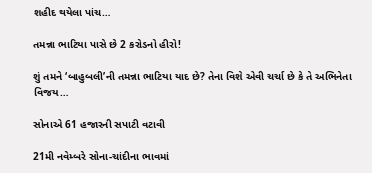શહીદ થયેલા પાંચ…

તમન્ના ભાટિયા પાસે છે 2 કરોડનો હીરો!

શું તમને ‘બાહુબલી’ની તમન્ના ભાટિયા યાદ છે? તેના વિશે એવી ચર્ચા છે કે તે અભિનેતા વિજય…

સોનાએ 61 હજારની સપાટી વટાવી

21મી નવેમ્બરે સોના-ચાંદીના ભાવમાં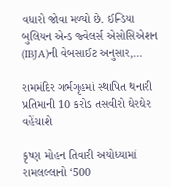વધારો જોવા મળ્યો છે. ઈન્ડિયા બુલિયન એન્ડ જ્વેલર્સ એસોસિએશન (IBJA)ની વેબસાઈટ અનુસાર,…

રામમંદિર ગર્ભગૃહમાં સ્થાપિત થનારી પ્રતિમાની 10 કરોડ તસવીરો ઘેરઘેર વહેંચાશે

કૃષ્ણ મોહન તિવારી અયોધ્યામાં રામલલ્લાનો ‘500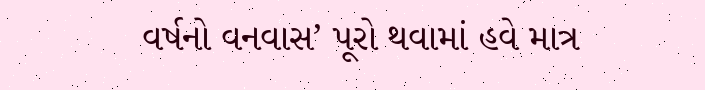વર્ષનો વનવાસ’ પૂરો થવામાં હવે માત્ર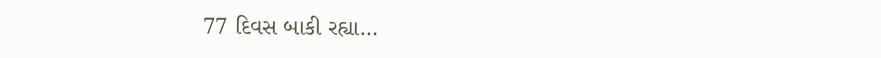77 દિવસ બાકી રહ્યા…